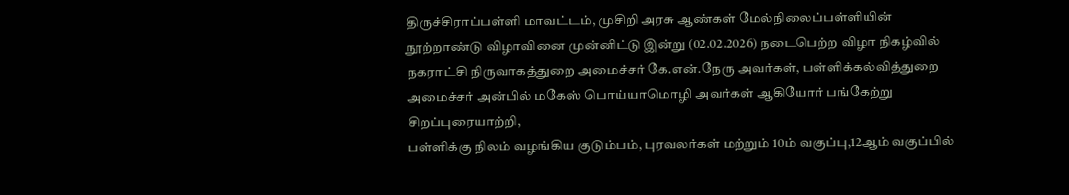திருச்சிராப்பள்ளி மாவட்டம், முசிறி அரசு ஆண்கள் மேல்நிலைப்பள்ளியின் நூற்றாண்டு விழாவினை முன்னிட்டு இன்று (02.02.2026) நடைபெற்ற விழா நிகழ்வில் நகராட்சி நிருவாகத்துறை அமைச்சர் கே.என்.நேரு அவர்கள், பள்ளிக்கல்வித்துறை அமைச்சர் அன்பில் மகேஸ் பொய்யாமொழி அவர்கள் ஆகியோர் பங்கேற்று சிறப்புரையாற்றி,
பள்ளிக்கு நிலம் வழங்கிய குடும்பம், புரவலர்கள் மற்றும் 10ம் வகுப்பு,12ஆம் வகுப்பில்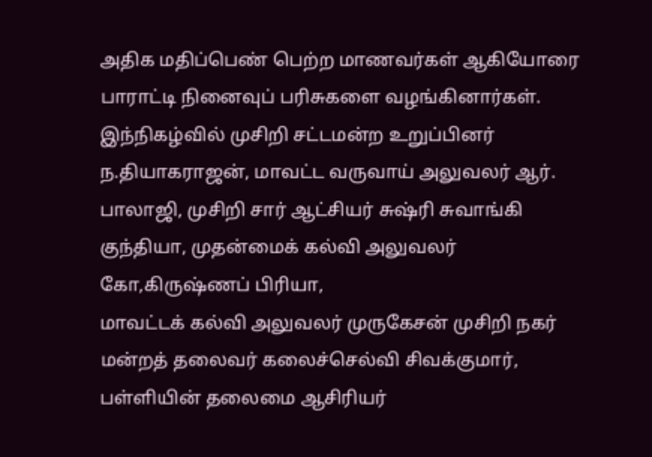அதிக மதிப்பெண் பெற்ற மாணவர்கள் ஆகியோரை பாராட்டி நினைவுப் பரிசுகளை வழங்கினார்கள்.
இந்நிகழ்வில் முசிறி சட்டமன்ற உறுப்பினர் ந.தியாகராஜன், மாவட்ட வருவாய் அலுவலர் ஆர். பாலாஜி, முசிறி சார் ஆட்சியர் சுஷ்ரி சுவாங்கி குந்தியா, முதன்மைக் கல்வி அலுவலர் கோ,கிருஷ்ணப் பிரியா,
மாவட்டக் கல்வி அலுவலர் முருகேசன் முசிறி நகர் மன்றத் தலைவர் கலைச்செல்வி சிவக்குமார், பள்ளியின் தலைமை ஆசிரியர்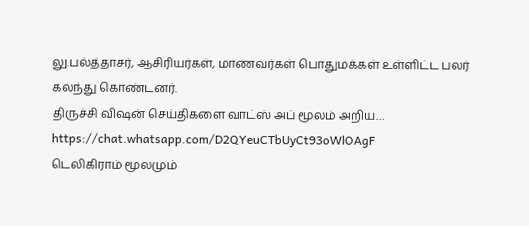லு.பல்த்தாசர், ஆசிரியர்கள், மாணவர்கள் பொதுமக்கள் உள்ளிட்ட பலர் கலந்து கொண்டனர்.
திருச்சி விஷன் செய்திகளை வாட்ஸ் அப் மூலம் அறிய…
https://chat.whatsapp.com/D2QYeuCTbUyCt93oWlOAgF
டெலிகிராம் மூலமும்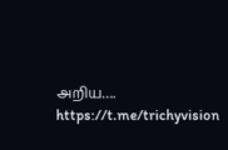அறிய…. https://t.me/trichyvision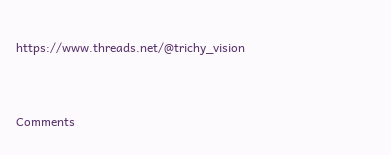https://www.threads.net/@trichy_vision



Comments